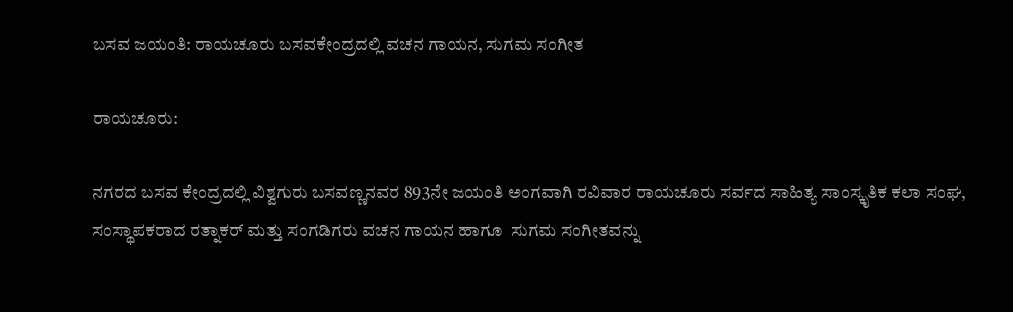ಬಸವ ಜಯಂತಿ: ರಾಯಚೂರು ಬಸವಕೇಂದ್ರದಲ್ಲಿ ವಚನ ಗಾಯನ, ಸುಗಮ ಸಂಗೀತ

ರಾಯಚೂರು:

ನಗರದ ಬಸವ ಕೇಂದ್ರದಲ್ಲಿ ವಿಶ್ವಗುರು ಬಸವಣ್ಣನವರ 893ನೇ ಜಯಂತಿ ಅಂಗವಾಗಿ ರವಿವಾರ ರಾಯಚೂರು ಸರ್ವದ ಸಾಹಿತ್ಯ ಸಾಂಸ್ಕೃತಿಕ ಕಲಾ ಸಂಘ, ಸಂಸ್ಥಾಪಕರಾದ ರತ್ನಾಕರ್ ಮತ್ತು ಸಂಗಡಿಗರು ವಚನ ಗಾಯನ ಹಾಗೂ  ಸುಗಮ ಸಂಗೀತವನ್ನು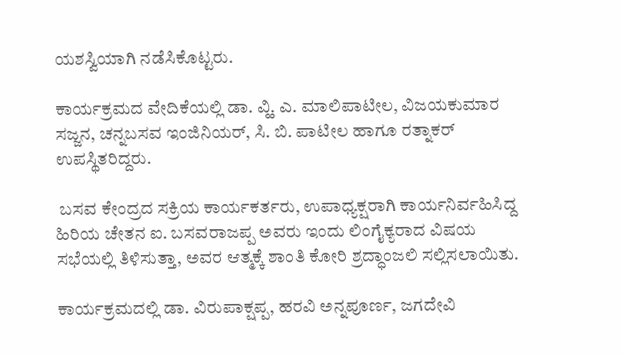ಯಶಸ್ವಿಯಾಗಿ ನಡೆಸಿಕೊಟ್ಟರು.

ಕಾರ್ಯಕ್ರಮದ ವೇದಿಕೆಯಲ್ಲಿ ಡಾ. ವ್ಹಿ. ಎ. ಮಾಲಿಪಾಟೀಲ, ವಿಜಯಕುಮಾರ ಸಜ್ಜನ, ಚನ್ನಬಸವ ಇಂಜಿನಿಯರ್, ಸಿ. ಬಿ. ಪಾಟೀಲ ಹಾಗೂ ರತ್ನಾಕರ್ ಉಪಸ್ಥಿತರಿದ್ದರು.

 ಬಸವ ಕೇಂದ್ರದ ಸಕ್ರಿಯ ಕಾರ್ಯಕರ್ತರು, ಉಪಾಧ್ಯಕ್ಷರಾಗಿ ಕಾರ್ಯನಿರ್ವಹಿಸಿದ್ದ ಹಿರಿಯ ಚೇತನ ಐ. ಬಸವರಾಜಪ್ಪ ಅವರು ಇಂದು ಲಿಂಗೈಕ್ಯರಾದ ವಿಷಯ ಸಭೆಯಲ್ಲಿ ತಿಳಿಸುತ್ತಾ, ಅವರ ಆತ್ಮಕ್ಕೆ ಶಾಂತಿ ಕೋರಿ ಶ್ರದ್ಧಾಂಜಲಿ ಸಲ್ಲಿಸಲಾಯಿತು.

ಕಾರ್ಯಕ್ರಮದಲ್ಲಿ ಡಾ. ವಿರುಪಾಕ್ಷಪ್ಪ, ಹರವಿ ಅನ್ನಪೂರ್ಣ, ಜಗದೇವಿ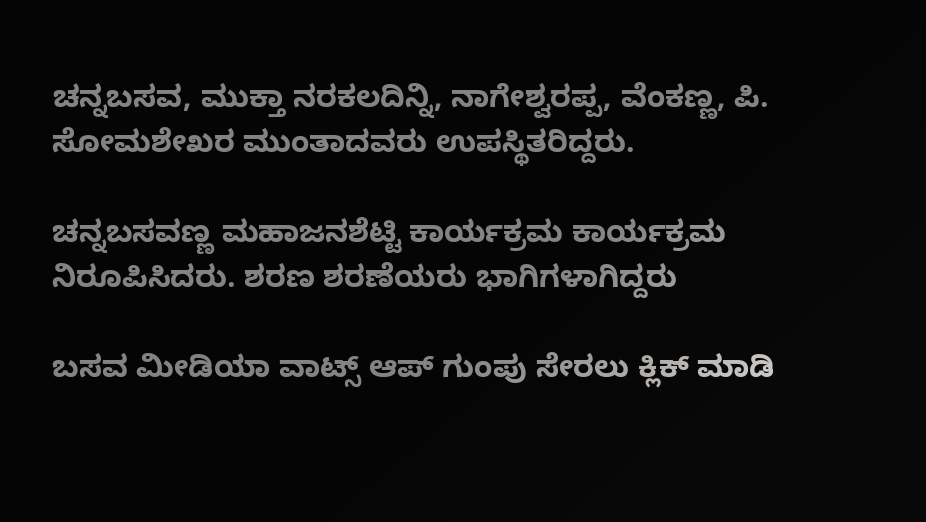ಚನ್ನಬಸವ, ಮುಕ್ತಾ ನರಕಲದಿನ್ನಿ, ನಾಗೇಶ್ವರಪ್ಪ, ವೆಂಕಣ್ಣ, ಪಿ. ಸೋಮಶೇಖರ ಮುಂತಾದವರು ಉಪಸ್ಥಿತರಿದ್ದರು.

ಚನ್ನಬಸವಣ್ಣ ಮಹಾಜನಶೆಟ್ಟಿ ಕಾರ್ಯಕ್ರಮ ಕಾರ್ಯಕ್ರಮ ನಿರೂಪಿಸಿದರು. ಶರಣ ಶರಣೆಯರು ಭಾಗಿಗಳಾಗಿದ್ದರು

ಬಸವ ಮೀಡಿಯಾ ವಾಟ್ಸ್ ಆಪ್ ಗುಂಪು ಸೇರಲು ಕ್ಲಿಕ್ ಮಾಡಿ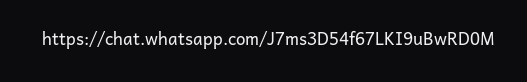https://chat.whatsapp.com/J7ms3D54f67LKI9uBwRD0M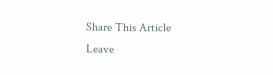Share This Article
Leave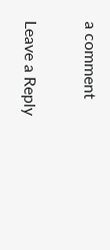a comment

Leave a Reply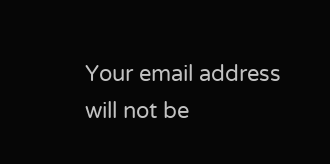Your email address will not be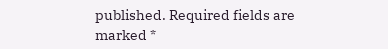published. Required fields are marked *